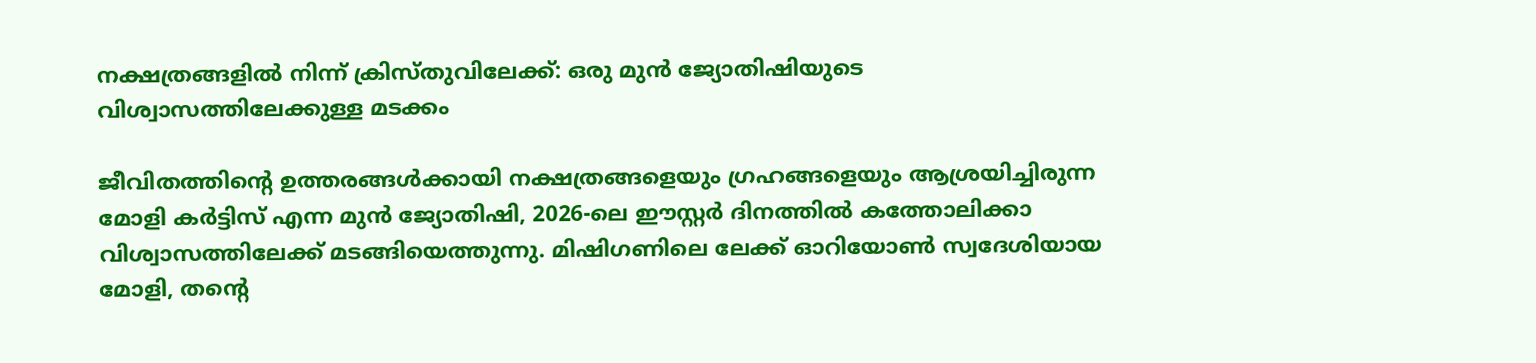നക്ഷത്രങ്ങളിൽ നിന്ന് ക്രിസ്തുവിലേക്ക്: ഒരു മുൻ ജ്യോതിഷിയുടെ വിശ്വാസത്തിലേക്കുള്ള മടക്കം

ജീവിതത്തിന്റെ ഉത്തരങ്ങൾക്കായി നക്ഷത്രങ്ങളെയും ഗ്രഹങ്ങളെയും ആശ്രയിച്ചിരുന്ന മോളി കർട്ടിസ് എന്ന മുൻ ജ്യോതിഷി, 2026-ലെ ഈസ്റ്റർ ദിനത്തിൽ കത്തോലിക്കാ വിശ്വാസത്തിലേക്ക് മടങ്ങിയെത്തുന്നു. മിഷിഗണിലെ ലേക്ക് ഓറിയോൺ സ്വദേശിയായ മോളി, തന്റെ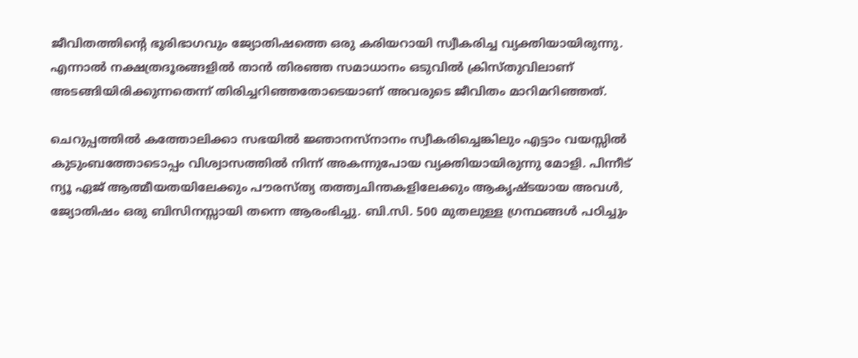ജീവിതത്തിന്റെ ഭൂരിഭാഗവും ജ്യോതിഷത്തെ ഒരു കരിയറായി സ്വീകരിച്ച വ്യക്തിയായിരുന്നു. എന്നാൽ നക്ഷത്രദൂരങ്ങളിൽ താൻ തിരഞ്ഞ സമാധാനം ഒടുവിൽ ക്രിസ്തുവിലാണ് അടങ്ങിയിരിക്കുന്നതെന്ന് തിരിച്ചറിഞ്ഞതോടെയാണ് അവരുടെ ജീവിതം മാറിമറിഞ്ഞത്.

ചെറുപ്പത്തിൽ കത്തോലിക്കാ സഭയിൽ ജ്ഞാനസ്നാനം സ്വീകരിച്ചെങ്കിലും എട്ടാം വയസ്സിൽ കുടുംബത്തോടൊപ്പം വിശ്വാസത്തിൽ നിന്ന് അകന്നുപോയ വ്യക്തിയായിരുന്നു മോളി. പിന്നീട് ന്യൂ ഏജ് ആത്മീയതയിലേക്കും പൗരസ്ത്യ തത്ത്വചിന്തകളിലേക്കും ആകൃഷ്ടയായ അവൾ, ജ്യോതിഷം ഒരു ബിസിനസ്സായി തന്നെ ആരംഭിച്ചു. ബി.സി. 500 മുതലുള്ള ഗ്രന്ഥങ്ങൾ പഠിച്ചും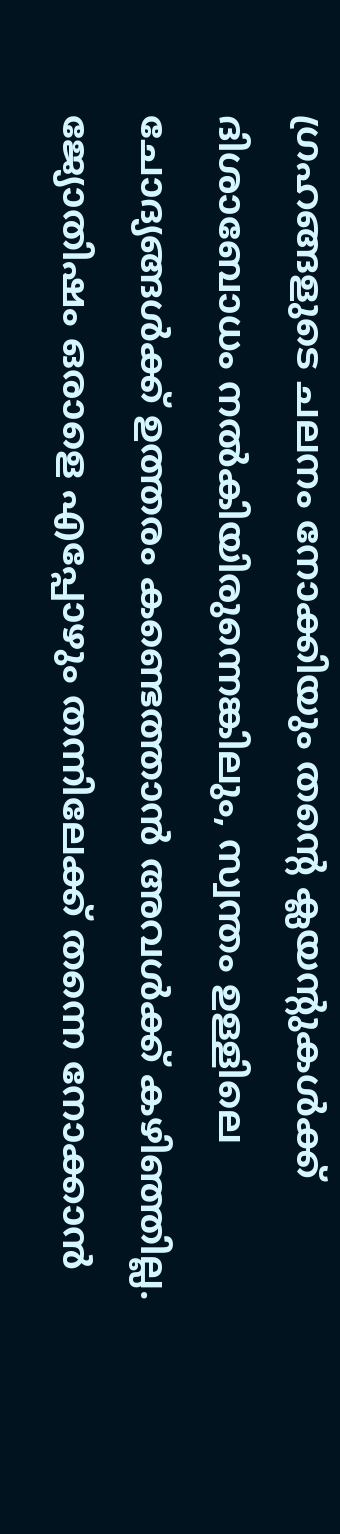ഗ്രഹങ്ങളുടെ ചലനം നോക്കിയും തന്റെ ക്ലയന്റുകൾക്ക് ദിശാബോധം നൽകിയിരുന്നെങ്കിലും, സ്വന്തം ഉള്ളിലെ ചോദ്യങ്ങൾക്ക് ഉത്തരം കണ്ടെത്താൻ അവൾക്ക് കഴിഞ്ഞില്ല. ജ്യോതിഷം ഒരാളെ എപ്പോഴും തന്നിലേക്ക് തന്നെ നോക്കാൻ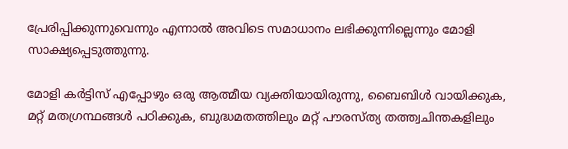പ്രേരിപ്പിക്കുന്നുവെന്നും എന്നാൽ അവിടെ സമാധാനം ലഭിക്കുന്നില്ലെന്നും മോളി സാക്ഷ്യപ്പെടുത്തുന്നു.

മോളി കർട്ടിസ് എപ്പോഴും ഒരു ആത്മീയ വ്യക്തിയായിരുന്നു, ബൈബിൾ വായിക്കുക, മറ്റ് മതഗ്രന്ഥങ്ങൾ പഠിക്കുക, ബുദ്ധമതത്തിലും മറ്റ് പൗരസ്ത്യ തത്ത്വചിന്തകളിലും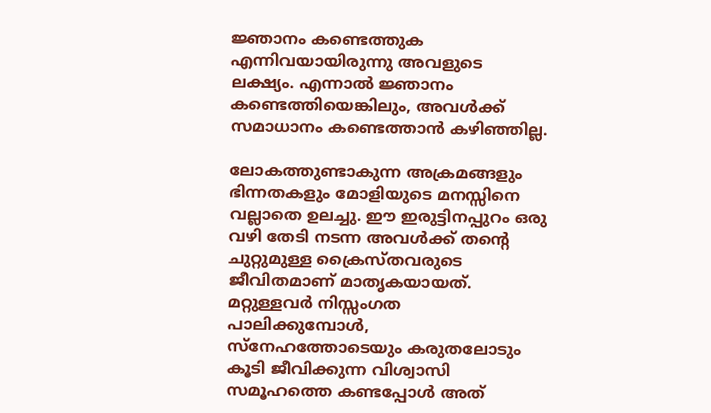ജ്ഞാനം കണ്ടെത്തുക എന്നിവയായിരുന്നു അവളുടെ ലക്ഷ്യം. എന്നാൽ ജ്ഞാനം കണ്ടെത്തിയെങ്കിലും, അവൾക്ക് സമാധാനം കണ്ടെത്താൻ കഴിഞ്ഞില്ല.

ലോകത്തുണ്ടാകുന്ന അക്രമങ്ങളും ഭിന്നതകളും മോളിയുടെ മനസ്സിനെ വല്ലാതെ ഉലച്ചു. ഈ ഇരുട്ടിനപ്പുറം ഒരു വഴി തേടി നടന്ന അവൾക്ക് തന്റെ ചുറ്റുമുള്ള ക്രൈസ്തവരുടെ ജീവിതമാണ് മാതൃകയായത്. മറ്റുള്ളവർ നിസ്സംഗത പാലിക്കുമ്പോൾ, സ്നേഹത്തോടെയും കരുതലോടും കൂടി ജീവിക്കുന്ന വിശ്വാസി സമൂഹത്തെ കണ്ടപ്പോൾ അത്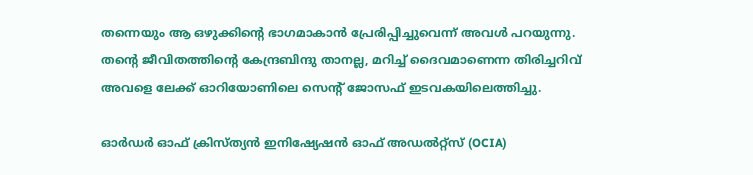തന്നെയും ആ ഒഴുക്കിന്റെ ഭാഗമാകാൻ പ്രേരിപ്പിച്ചുവെന്ന് അവൾ പറയുന്നു. തന്റെ ജീവിതത്തിന്റെ കേന്ദ്രബിന്ദു താനല്ല, മറിച്ച് ദൈവമാണെന്ന തിരിച്ചറിവ് അവളെ ലേക്ക് ഓറിയോണിലെ സെന്റ് ജോസഫ് ഇടവകയിലെത്തിച്ചു.

ഓർഡർ ഓഫ് ക്രിസ്ത്യൻ ഇനിഷ്യേഷൻ ഓഫ് അഡൽറ്റ്‌സ് (OCIA)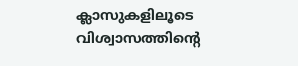ക്ലാസുകളിലൂടെ വിശ്വാസത്തിന്റെ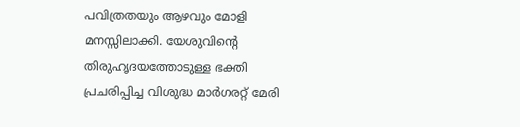പവിത്രതയും ആഴവും മോളി മനസ്സിലാക്കി. യേശുവിന്റെ തിരുഹൃദയത്തോടുള്ള ഭക്തി പ്രചരിപ്പിച്ച വിശുദ്ധ മാർഗരറ്റ് മേരി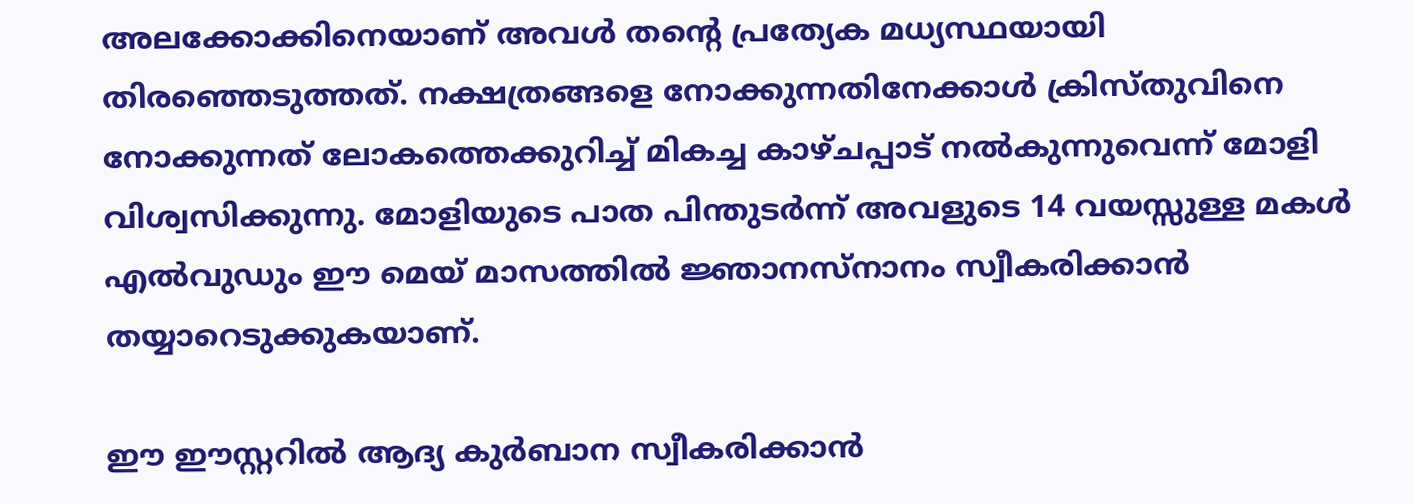അലക്കോക്കിനെയാണ് അവൾ തന്റെ പ്രത്യേക മധ്യസ്ഥയായി തിരഞ്ഞെടുത്തത്. നക്ഷത്രങ്ങളെ നോക്കുന്നതിനേക്കാൾ ക്രിസ്തുവിനെ നോക്കുന്നത് ലോകത്തെക്കുറിച്ച് മികച്ച കാഴ്ചപ്പാട് നൽകുന്നുവെന്ന് മോളി വിശ്വസിക്കുന്നു. മോളിയുടെ പാത പിന്തുടർന്ന് അവളുടെ 14 വയസ്സുള്ള മകൾ എൽവുഡും ഈ മെയ് മാസത്തിൽ ജ്ഞാനസ്നാനം സ്വീകരിക്കാൻ തയ്യാറെടുക്കുകയാണ്.

ഈ ഈസ്റ്ററിൽ ആദ്യ കുർബാന സ്വീകരിക്കാൻ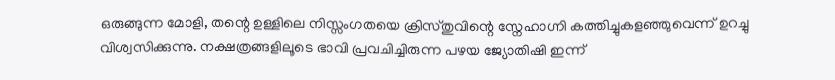ഒരുങ്ങുന്ന മോളി, തന്റെ ഉള്ളിലെ നിസ്സംഗതയെ ക്രിസ്തുവിന്റെ സ്നേഹാഗ്നി കത്തിച്ചുകളഞ്ഞുവെന്ന് ഉറച്ചു വിശ്വസിക്കുന്നു. നക്ഷത്രങ്ങളിലൂടെ ഭാവി പ്രവചിച്ചിരുന്ന പഴയ ജ്യോതിഷി ഇന്ന്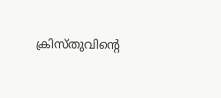ക്രിസ്തുവിന്റെ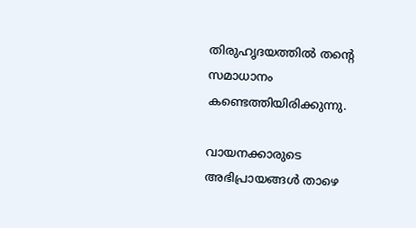തിരുഹൃദയത്തിൽ തന്റെ സമാധാനം കണ്ടെത്തിയിരിക്കുന്നു.

വായനക്കാരുടെ അഭിപ്രായങ്ങൾ താഴെ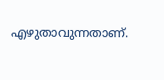എഴുതാവുന്നതാണ്.